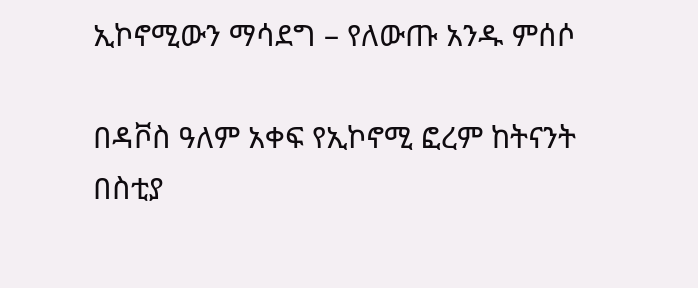ኢኮኖሚውን ማሳደግ – የለውጡ አንዱ ምሰሶ

በዳቮስ ዓለም አቀፍ የኢኮኖሚ ፎረም ከትናንት በስቲያ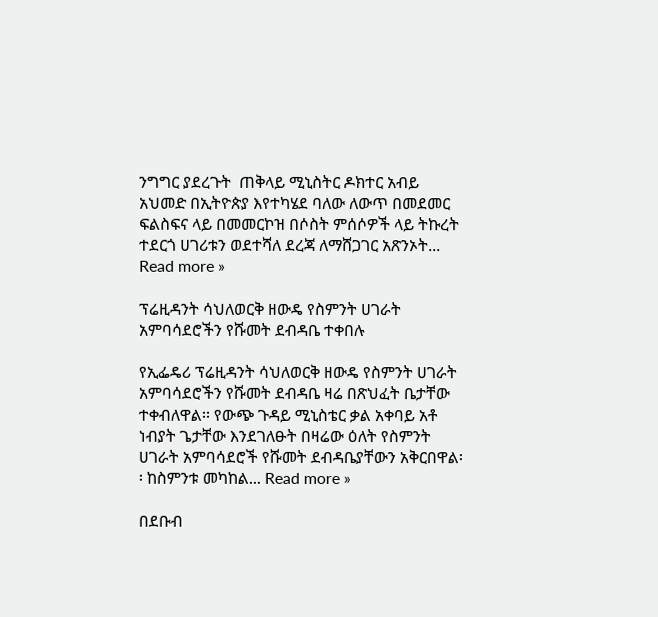ንግግር ያደረጉት  ጠቅላይ ሚኒስትር ዶክተር አብይ አህመድ በኢትዮጵያ እየተካሄደ ባለው ለውጥ በመደመር ፍልስፍና ላይ በመመርኮዝ በሶስት ምሰሶዎች ላይ ትኩረት ተደርጎ ሀገሪቱን ወደተሻለ ደረጃ ለማሸጋገር አጽንኦት... Read more »

ፕሬዚዳንት ሳህለወርቅ ዘውዴ የስምንት ሀገራት አምባሳደሮችን የሹመት ደብዳቤ ተቀበሉ

የኢፌዴሪ ፕሬዚዳንት ሳህለወርቅ ዘውዴ የስምንት ሀገራት አምባሳደሮችን የሹመት ደብዳቤ ዛሬ በጽህፈት ቤታቸው ተቀብለዋል፡፡ የውጭ ጉዳይ ሚኒስቴር ቃል አቀባይ አቶ ነብያት ጌታቸው እንደገለፁት በዛሬው ዕለት የስምንት ሀገራት አምባሳደሮች የሹመት ደብዳቤያቸውን አቅርበዋል፡፡ ከስምንቱ መካከል... Read more »

በደቡብ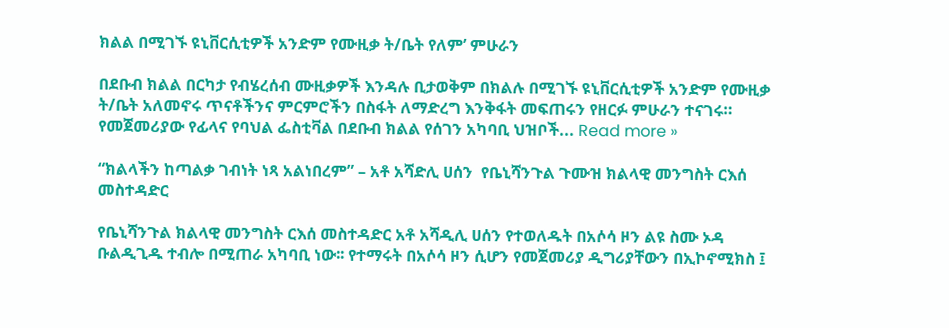ክልል በሚገኙ ዩኒቨርሲቲዎች አንድም የሙዚቃ ት/ቤት የለም’ ምሁራን

በደቡብ ክልል በርካታ የብሄረሰብ ሙዚቃዎች እንዳሉ ቢታወቅም በክልሉ በሚገኙ ዩኒቨርሲቲዎች አንድም የሙዚቃ ት/ቤት አለመኖሩ ጥናቶችንና ምርምሮችን በስፋት ለማድረግ እንቅፋት መፍጠሩን የዘርፉ ምሁራን ተናገሩ። የመጀመሪያው የፊላና የባህል ፌስቲቫል በደቡብ ክልል የሰገን አካባቢ ህዝቦች... Read more »

“ክልላችን ከጣልቃ ገብነት ነጻ አልነበረም” – አቶ አሻድሊ ሀሰን  የቤኒሻንጉል ጉሙዝ ክልላዊ መንግስት ርእሰ መስተዳድር

የቤኒሻንጉል ክልላዊ መንግስት ርእሰ መስተዳድር አቶ አሻዲሊ ሀሰን የተወለዱት በአሶሳ ዞን ልዩ ስሙ ኦዳ ቡልዲጊዱ ተብሎ በሚጠራ አካባቢ ነው፡፡ የተማሩት በአሶሳ ዞን ሲሆን የመጀመሪያ ዲግሪያቸውን በኢኮኖሚክስ ፤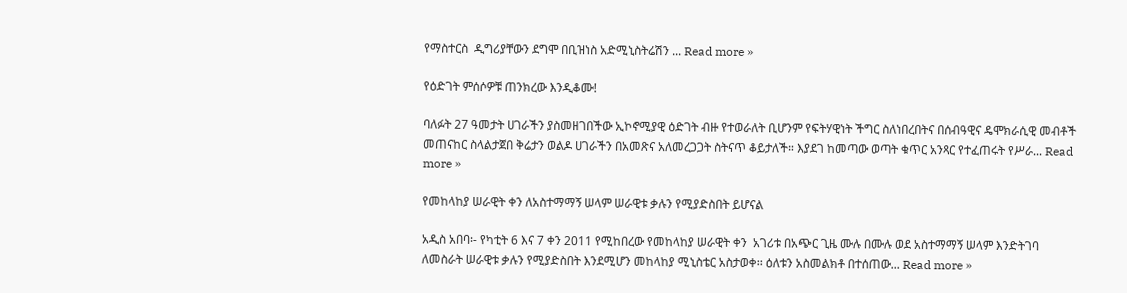የማስተርስ  ዲግሪያቸውን ደግሞ በቢዝነስ አድሚኒስትሬሽን ... Read more »

የዕድገት ምሰሶዎቹ ጠንክረው እንዲቆሙ!

ባለፉት 27 ዓመታት ሀገራችን ያስመዘገበችው ኢኮኖሚያዊ ዕድገት ብዙ የተወራለት ቢሆንም የፍትሃዊነት ችግር ስለነበረበትና በሰብዓዊና ዴሞክራሲዊ መብቶች መጠናከር ስላልታጀበ ቅሬታን ወልዶ ሀገራችን በአመጽና አለመረጋጋት ስትናጥ ቆይታለች። እያደገ ከመጣው ወጣት ቁጥር አንጻር የተፈጠሩት የሥራ... Read more »

የመከላከያ ሠራዊት ቀን ለአስተማማኝ ሠላም ሠራዊቱ ቃሉን የሚያድስበት ይሆናል

አዲስ አበባ፡- የካቲት 6 እና 7 ቀን 2011 የሚከበረው የመከላከያ ሠራዊት ቀን  አገሪቱ በአጭር ጊዜ ሙሉ በሙሉ ወደ አስተማማኝ ሠላም እንድትገባ ለመስራት ሠራዊቱ ቃሉን የሚያድስበት እንደሚሆን መከላከያ ሚኒስቴር አስታወቀ፡፡ ዕለቱን አስመልክቶ በተሰጠው... Read more »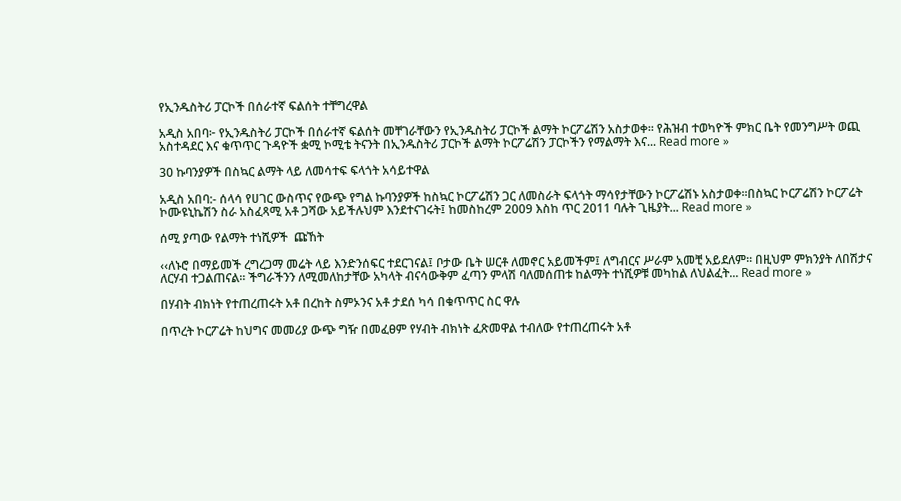የኢንዱስትሪ ፓርኮች በሰራተኛ ፍልሰት ተቸግረዋል

አዲስ አበባ፦ የኢንዱስትሪ ፓርኮች በሰራተኛ ፍልሰት መቸገራቸውን የኢንዱስትሪ ፓርኮች ልማት ኮርፖሬሽን አስታወቀ፡፡ የሕዝብ ተወካዮች ምክር ቤት የመንግሥት ወጪ አስተዳደር እና ቁጥጥር ጉዳዮች ቋሚ ኮሚቴ ትናንት በኢንዱስትሪ ፓርኮች ልማት ኮርፖሬሽን ፓርኮችን የማልማት እና... Read more »

30 ኩባንያዎች በስኳር ልማት ላይ ለመሳተፍ ፍላጎት አሳይተዋል

አዲስ አበባ:- ሰላሳ የሀገር ውስጥና የውጭ የግል ኩባንያዎች ከስኳር ኮርፖሬሽን ጋር ለመስራት ፍላጎት ማሳየታቸውን ኮርፖሬሽኑ አስታወቀ፡፡በስኳር ኮርፖሬሽን ኮርፖሬት ኮሙዩኒኬሽን ስራ አስፈጻሚ አቶ ጋሻው አይችሉህም እንደተናገሩት፤ ከመስከረም 2009 እስከ ጥር 2011 ባሉት ጊዜያት... Read more »

ሰሚ ያጣው የልማት ተነሺዎች  ጩኸት

‹‹ለኑሮ በማይመች ረግረጋማ መሬት ላይ እንድንሰፍር ተደርገናል፤ ቦታው ቤት ሠርቶ ለመኖር አይመችም፤ ለግብርና ሥራም አመቺ አይደለም፡፡ በዚህም ምክንያት ለበሽታና ለርሃብ ተጋልጠናል፡፡ ችግራችንን ለሚመለከታቸው አካላት ብናሳውቅም ፈጣን ምላሽ ባለመሰጠቱ ከልማት ተነሺዎቹ መካከል ለህልፈት... Read more »

በሃብት ብክነት የተጠረጠሩት አቶ በረከት ስምኦንና አቶ ታደሰ ካሳ በቁጥጥር ስር ዋሉ

በጥረት ኮርፖሬት ከህግና መመሪያ ውጭ ግዥ በመፈፀም የሃብት ብክነት ፈጽመዋል ተብለው የተጠረጠሩት አቶ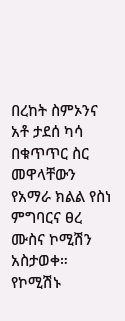በረከት ስምኦንና አቶ ታደሰ ካሳ በቁጥጥር ስር መዋላቸውን የአማራ ክልል የስነ ምግባርና ፀረ ሙስና ኮሚሽን አስታወቀ። የኮሚሽኑ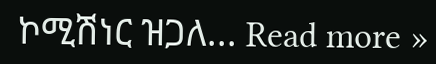ኮሚሽነር ዝጋለ... Read more »